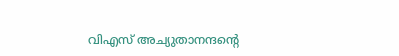വിഎസ് അച്യുതാനന്ദന്റെ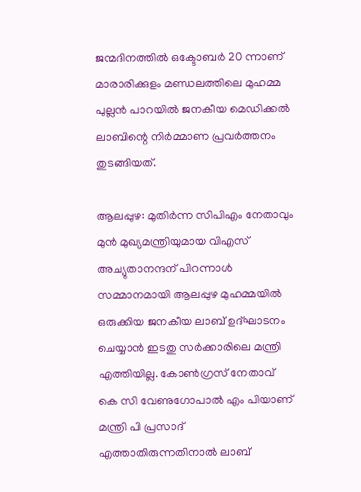ജന്മദിനത്തിൽ ഒക്ടോബർ 20 ന്നാണ് മാരാരിക്കുളം മണ്ഡലത്തിലെ മുഹമ്മ പുല്ലൻ പാറയിൽ ജനകീയ മെഡിക്കൽ ലാബിന്റെ നിർമ്മാണ പ്രവർത്തനം തുടങ്ങിയത്.

ആലപ്പുഴ: മുതിർന്ന സിപിഎം നേതാവും മുൻ മുഖ്യമന്ത്രിയുമായ വിഎസ് അച്യുതാനന്ദന് പിറന്നാൾ സമ്മാനമായി ആലപ്പുഴ മുഹമ്മയിൽ ഒരുക്കിയ ജനകീയ ലാബ് ഉദ്ഘാടനം ചെയ്യാൻ ഇടതു സർക്കാരിലെ മന്ത്രി എത്തിയില്ല. കോൺഗ്രസ്‌ നേതാവ് കെ സി വേണുഗോപാൽ എം പിയാണ് മന്ത്രി പി പ്രസാദ് എത്താതിരുന്നതിനാൽ ലാബ്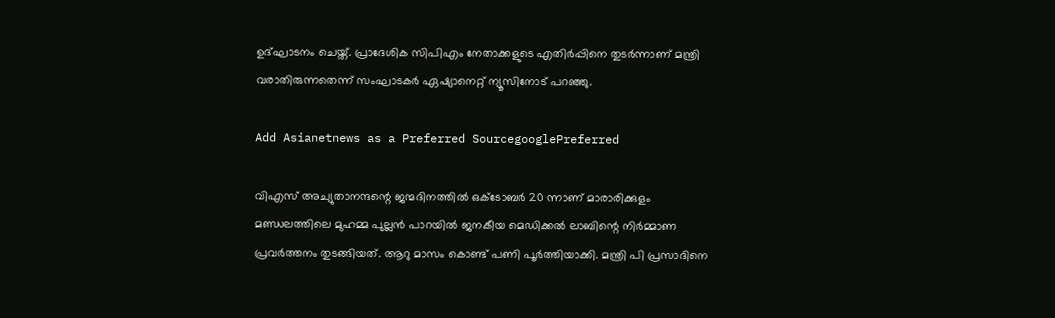ഉദ്ഘാടനം ചെയ്ത്. പ്രാദേശിക സിപിഎം നേതാക്കളുടെ എതിർപ്പിനെ തുടർന്നാണ് മന്ത്രി വരാതിരുന്നതെന്ന് സംഘാടകർ ഏഷ്യാനെറ്റ് ന്യൂസിനോട് പറഞ്ഞു.

Add Asianetnews as a Preferred SourcegooglePreferred

വിഎസ് അച്യുതാനന്ദന്റെ ജന്മദിനത്തിൽ ഒക്ടോബർ 20 ന്നാണ് മാരാരിക്കുളം മണ്ഡലത്തിലെ മുഹമ്മ പുല്ലൻ പാറയിൽ ജനകീയ മെഡിക്കൽ ലാബിന്റെ നിർമ്മാണ പ്രവർത്തനം തുടങ്ങിയത്. ആറു മാസം കൊണ്ട് പണി പൂർത്തിയാക്കി. മന്ത്രി പി പ്രസാദിനെ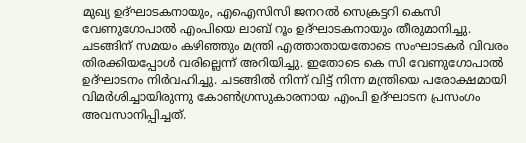മുഖ്യ ഉദ്ഘാടകനായും, എഐസിസി ജനറൽ സെക്രട്ടറി കെസി വേണുഗോപാൽ എംപിയെ ലാബ് റൂം ഉദ്ഘാടകനായും തീരുമാനിച്ചു. ചടങ്ങിന് സമയം കഴിഞ്ഞും മന്ത്രി എത്താതായതോടെ സംഘാടകർ വിവരം തിരക്കിയപ്പോൾ വരില്ലെന്ന് അറിയിച്ചു. ഇതോടെ കെ സി വേണുഗോപാൽ ഉദ്ഘാടനം നിർവഹിച്ചു. ചടങ്ങിൽ നിന്ന് വിട്ട് നിന്ന മന്ത്രിയെ പരോക്ഷമായി വിമർശിച്ചായിരുന്നു കോൺഗ്രസുകാരനായ എംപി ഉദ്ഘാടന പ്രസംഗം അവസാനിപ്പിച്ചത്.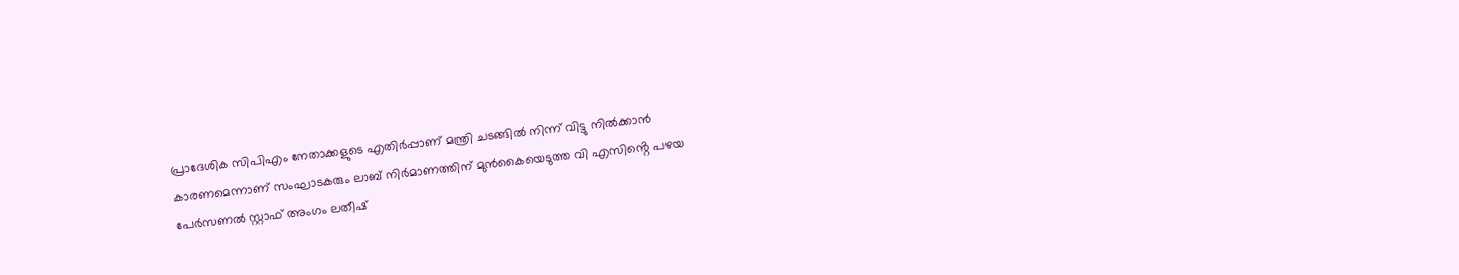പ്രാദേശിക സിപിഎം നേതാക്കളുടെ എതിർപ്പാണ് മന്ത്രി ചടങ്ങിൽ നിന്ന് വിട്ടു നിൽക്കാൻ കാരണമെന്നാണ് സംഘാടകരും ലാബ് നിർമാണത്തിന് മുൻകൈയെടുത്ത വി എസിൻ്റെ പഴയ പേർസണൽ സ്റ്റാഫ് അംഗം ലതീഷ്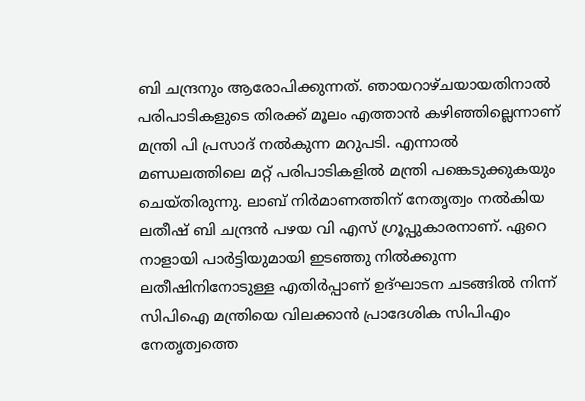ബി ചന്ദ്രനും ആരോപിക്കുന്നത്. ഞായറാഴ്ചയായതിനാൽ പരിപാടികളുടെ തിരക്ക് മൂലം എത്താൻ കഴിഞ്ഞില്ലെന്നാണ് മന്ത്രി പി പ്രസാദ് നൽകുന്ന മറുപടി. എന്നാൽ മണ്ഡലത്തിലെ മറ്റ് പരിപാടികളിൽ മന്ത്രി പങ്കെടുക്കുകയും ചെയ്തിരുന്നു. ലാബ് നിർമാണത്തിന് നേതൃത്വം നൽകിയ ലതീഷ് ബി ചന്ദ്രൻ പഴയ വി എസ് ഗ്രൂപ്പുകാരനാണ്. ഏറെ നാളായി പാർട്ടിയുമായി ഇടഞ്ഞു നിൽക്കുന്ന ലതീഷിനിനോടുള്ള എതിർപ്പാണ് ഉദ്ഘാടന ചടങ്ങിൽ നിന്ന് സിപിഐ മന്ത്രിയെ വിലക്കാൻ പ്രാദേശിക സിപിഎം നേതൃത്വത്തെ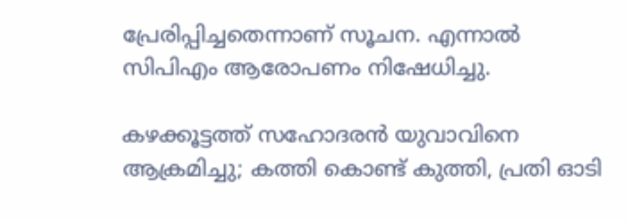പ്രേരിപ്പിച്ചതെന്നാണ് സൂചന. എന്നാൽ സിപിഎം ആരോപണം നിഷേധിച്ചു.

കഴക്കൂട്ടത്ത് സഹോദരൻ യുവാവിനെ ആക്രമിച്ചു; കത്തി കൊണ്ട് കുത്തി, പ്രതി ഓടി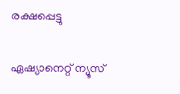രക്ഷപ്പെട്ടു

ഏഷ്യാനെറ്റ് ന്യൂസ്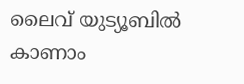ലൈവ് യുട്യൂബിൽ കാണാം